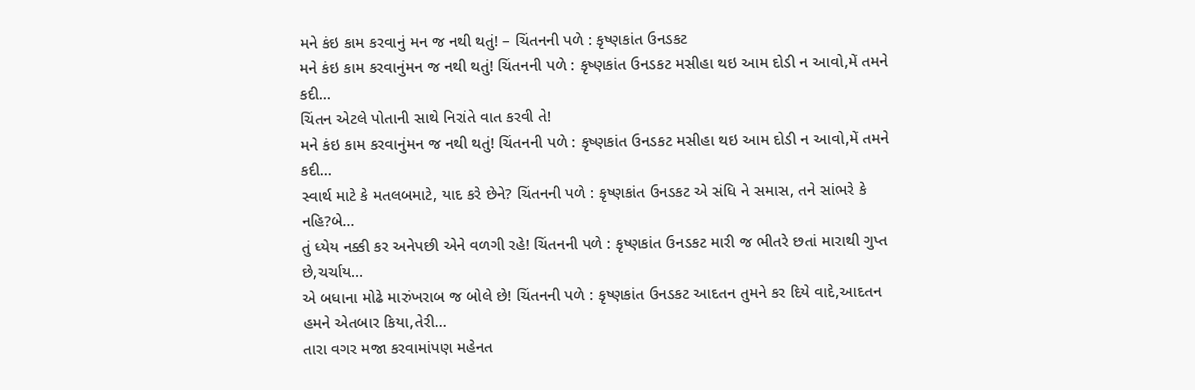મને કંઇ કામ કરવાનું મન જ નથી થતું! – ચિંતનની પળે : કૃષ્ણકાંત ઉનડકટ
મને કંઇ કામ કરવાનુંમન જ નથી થતું! ચિંતનની પળે : કૃષ્ણકાંત ઉનડકટ મસીહા થઇ આમ દોડી ન આવો,મેં તમને કદી…
ચિંતન એટલે પોતાની સાથે નિરાંતે વાત કરવી તે!
મને કંઇ કામ કરવાનુંમન જ નથી થતું! ચિંતનની પળે : કૃષ્ણકાંત ઉનડકટ મસીહા થઇ આમ દોડી ન આવો,મેં તમને કદી…
સ્વાર્થ માટે કે મતલબમાટે, યાદ કરે છેને? ચિંતનની પળે : કૃષ્ણકાંત ઉનડકટ એ સંધિ ને સમાસ, તને સાંભરે કે નહિ?બે…
તું ધ્યેય નક્કી કર અનેપછી એને વળગી રહે! ચિંતનની પળે : કૃષ્ણકાંત ઉનડકટ મારી જ ભીતરે છતાં મારાથી ગુપ્ત છે,ચર્ચાય…
એ બધાના મોઢે મારુંખરાબ જ બોલે છે! ચિંતનની પળે : કૃષ્ણકાંત ઉનડકટ આદતન તુમને કર દિયે વાદે,આદતન હમને એતબાર કિયા,તેરી…
તારા વગર મજા કરવામાંપણ મહેનત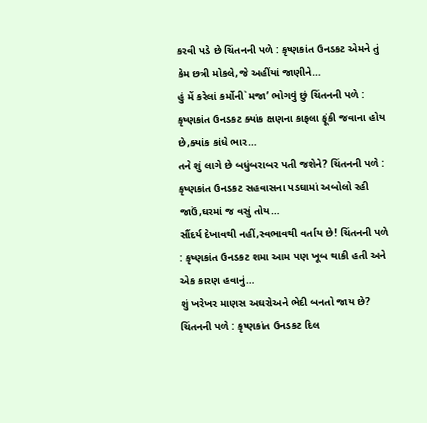કરવી પડે છે ચિંતનની પળે : કૃષ્ણકાંત ઉનડકટ એમને તું કેમ છત્રી મોકલે,જે અહીંયાં જાણીને…
હું મેં કરેલાં કર્મોની`મજા’ ભોગવું છું ચિંતનની પળે : કૃષ્ણકાંત ઉનડકટ ક્યાંક ક્ષણના કાફલા ફૂંકી જવાના હોય છે,ક્યાંક કાંધે ભાર…
તને શું લાગે છે બધુંબરાબર પતી જશેને? ચિંતનની પળે : કૃષ્ણકાંત ઉનડકટ સહવાસના પડઘામાં અબોલો રહી જાઉં,ઘરમાં જ વસું તોય…
સૌંદર્ય દેખાવથી નહીં,સ્વભાવથી વર્તાય છે! ચિંતનની પળે : કૃષ્ણકાંત ઉનડકટ શમા આમ પણ ખૂબ થાકી હતી અને એક કારણ હવાનું…
શું ખરેખર માણસ અઘરોઅને ભેદી બનતો જાય છે? ચિંતનની પળે : કૃષ્ણકાંત ઉનડકટ દિલ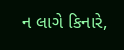ન લાગે કિનારે,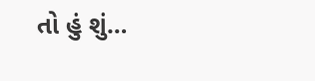તો હું શું…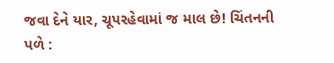જવા દેને યાર, ચૂપરહેવામાં જ માલ છે! ચિંતનની પળે :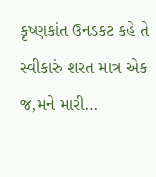કૃષ્ણકાંત ઉનડકટ કહે તે સ્વીકારું શરત માત્ર એક જ,મને મારી…